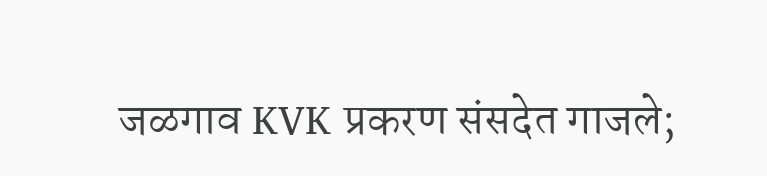जळगाव KVK प्रकरण संसदेत गाजले;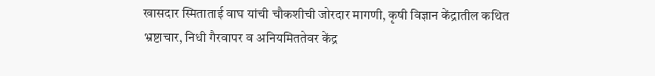खासदार स्मिताताई वाघ यांची चौकशीची जोरदार मागणी, कृषी विज्ञान केंद्रातील कथित भ्रष्टाचार, निधी गैरवापर व अनियमिततेवर केंद्र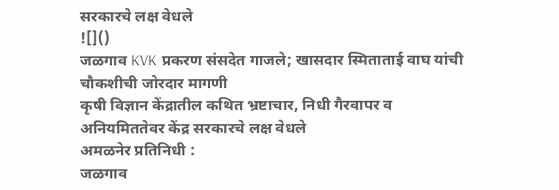सरकारचे लक्ष वेधले
![]()
जळगाव KVK प्रकरण संसदेत गाजले; खासदार स्मिताताई वाघ यांची चौकशीची जोरदार मागणी
कृषी विज्ञान केंद्रातील कथित भ्रष्टाचार, निधी गैरवापर व अनियमिततेवर केंद्र सरकारचे लक्ष वेधले
अमळनेर प्रतिनिधी :
जळगाव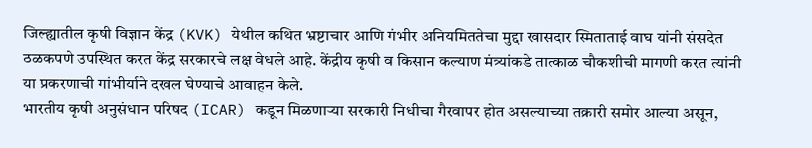जिल्ह्यातील कृषी विज्ञान केंद्र (KVK) येथील कथित भ्रष्टाचार आणि गंभीर अनियमिततेचा मुद्दा खासदार स्मिताताई वाघ यांनी संसदेत ठळकपणे उपस्थित करत केंद्र सरकारचे लक्ष वेधले आहे. केंद्रीय कृषी व किसान कल्याण मंत्र्यांकडे तात्काळ चौकशीची मागणी करत त्यांनी या प्रकरणाची गांभीर्याने दखल घेण्याचे आवाहन केले.
भारतीय कृषी अनुसंधान परिषद (ICAR) कडून मिळणाऱ्या सरकारी निधीचा गैरवापर होत असल्याच्या तक्रारी समोर आल्या असून,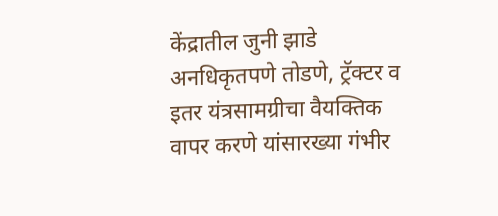केंद्रातील जुनी झाडे अनधिकृतपणे तोडणे, ट्रॅक्टर व इतर यंत्रसामग्रीचा वैयक्तिक वापर करणे यांसारख्या गंभीर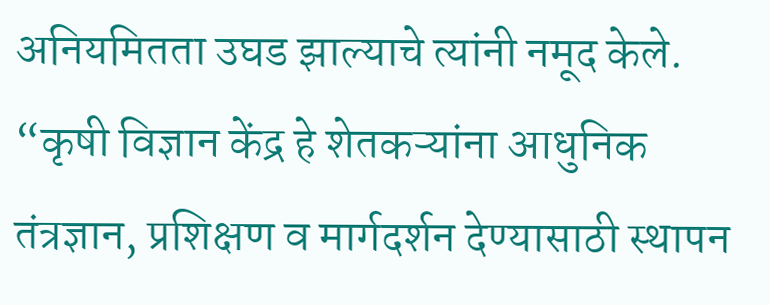अनियमितता उघड झाल्याचे त्यांनी नमूद केले.
“कृषी विज्ञान केंद्र हे शेतकऱ्यांना आधुनिक तंत्रज्ञान, प्रशिक्षण व मार्गदर्शन देण्यासाठी स्थापन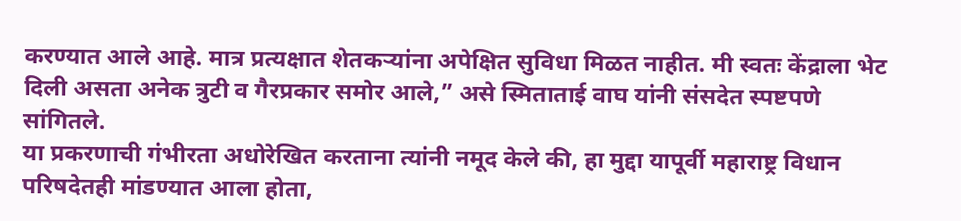करण्यात आले आहे. मात्र प्रत्यक्षात शेतकऱ्यांना अपेक्षित सुविधा मिळत नाहीत. मी स्वतः केंद्राला भेट दिली असता अनेक त्रुटी व गैरप्रकार समोर आले,” असे स्मिताताई वाघ यांनी संसदेत स्पष्टपणे सांगितले.
या प्रकरणाची गंभीरता अधोरेखित करताना त्यांनी नमूद केले की, हा मुद्दा यापूर्वी महाराष्ट्र विधान परिषदेतही मांडण्यात आला होता,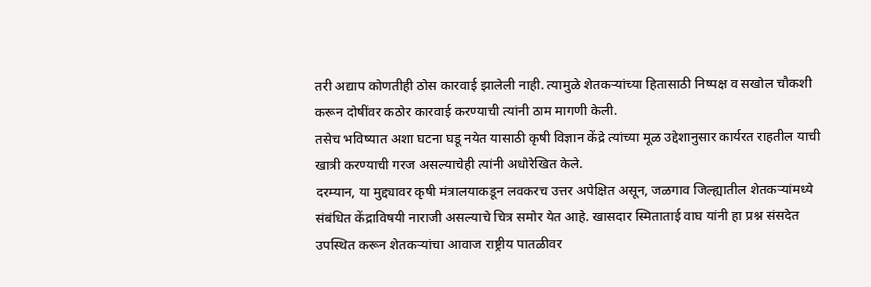तरी अद्याप कोणतीही ठोस कारवाई झालेली नाही. त्यामुळे शेतकऱ्यांच्या हितासाठी निष्पक्ष व सखोल चौकशी करून दोषींवर कठोर कारवाई करण्याची त्यांनी ठाम मागणी केली.
तसेच भविष्यात अशा घटना घडू नयेत यासाठी कृषी विज्ञान केंद्रे त्यांच्या मूळ उद्देशानुसार कार्यरत राहतील याची खात्री करण्याची गरज असल्याचेही त्यांनी अधोरेखित केले.
दरम्यान, या मुद्द्यावर कृषी मंत्रालयाकडून लवकरच उत्तर अपेक्षित असून, जळगाव जिल्ह्यातील शेतकऱ्यांमध्ये संबंधित केंद्राविषयी नाराजी असल्याचे चित्र समोर येत आहे. खासदार स्मिताताई वाघ यांनी हा प्रश्न संसदेत उपस्थित करून शेतकऱ्यांचा आवाज राष्ट्रीय पातळीवर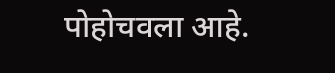पोहोचवला आहे.